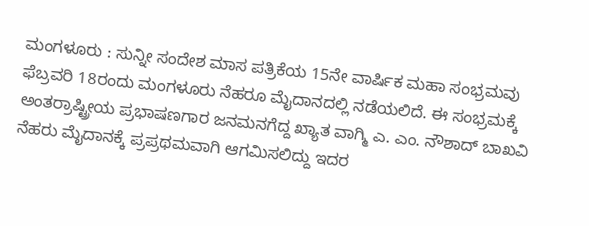ಮಂಗಳೂರು : ಸುನ್ನೀ ಸಂದೇಶ ಮಾಸ ಪತ್ರಿಕೆಯ 15ನೇ ವಾರ್ಷಿಕ ಮಹಾ ಸಂಭ್ರಮವು ಫೆಬ್ರವರಿ 18ರಂದು ಮಂಗಳೂರು ನೆಹರೂ ಮೈದಾನದಲ್ಲಿ ನಡೆಯಲಿದೆ. ಈ ಸಂಭ್ರಮಕ್ಕೆ ಅಂತರ್‍ರಾಷ್ಟ್ರೀಯ ಪ್ರಭಾಷಣಗಾರ ಜನಮನಗೆದ್ದ ಖ್ಯಾತ ವಾಗ್ಮಿ ಎ. ಎಂ. ನೌಶಾದ್ ಬಾಖವಿ ನೆಹರು ಮೈದಾನಕ್ಕೆ ಪ್ರಪ್ರಥಮವಾಗಿ ಆಗಮಿಸಲಿದ್ದು ಇದರ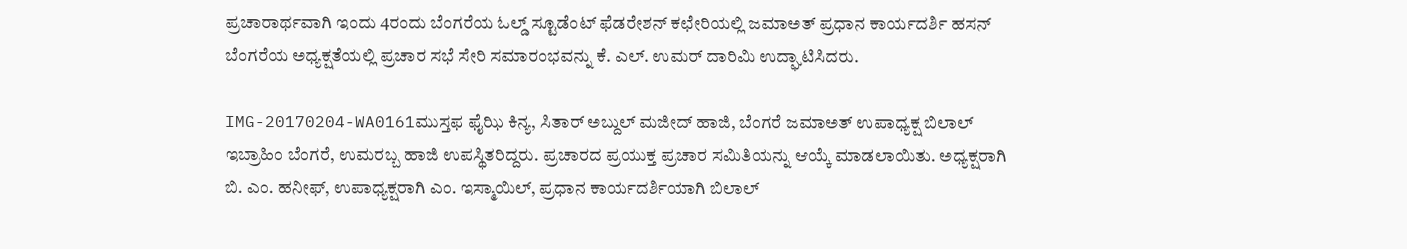ಪ್ರಚಾರಾರ್ಥವಾಗಿ ಇಂದು 4ರಂದು ಬೆಂಗರೆಯ ಓಲ್ಡ್ ಸ್ಟೂಡೆಂಟ್ ಫೆಡರೇಶನ್ ಕಛೇರಿಯಲ್ಲಿ ಜಮಾಅತ್ ಪ್ರಧಾನ ಕಾರ್ಯದರ್ಶಿ ಹಸನ್ ಬೆಂಗರೆಯ ಅಧ್ಯಕ್ಷತೆಯಲ್ಲಿ ಪ್ರಚಾರ ಸಭೆ ಸೇರಿ ಸಮಾರಂಭವನ್ನು ಕೆ. ಎಲ್. ಉಮರ್ ದಾರಿಮಿ ಉದ್ಘಾಟಿಸಿದರು.

IMG-20170204-WA0161ಮುಸ್ತಫ ಫೈಝಿ ಕಿನ್ಯ, ಸಿತಾರ್ ಅಬ್ದುಲ್ ಮಜೀದ್ ಹಾಜಿ, ಬೆಂಗರೆ ಜಮಾಅತ್ ಉಪಾಧ್ಯಕ್ಷ ಬಿಲಾಲ್ ಇಬ್ರಾಹಿಂ ಬೆಂಗರೆ, ಉಮರಬ್ಬ ಹಾಜಿ ಉಪಸ್ಥಿತರಿದ್ದರು. ಪ್ರಚಾರದ ಪ್ರಯುಕ್ತ ಪ್ರಚಾರ ಸಮಿತಿಯನ್ನು ಆಯ್ಕೆ ಮಾಡಲಾಯಿತು. ಅಧ್ಯಕ್ಷರಾಗಿ ಬಿ. ಎಂ. ಹನೀಫ್, ಉಪಾಧ್ಯಕ್ಷರಾಗಿ ಎಂ. ಇಸ್ಮಾಯಿಲ್, ಪ್ರಧಾನ ಕಾರ್ಯದರ್ಶಿಯಾಗಿ ಬಿಲಾಲ್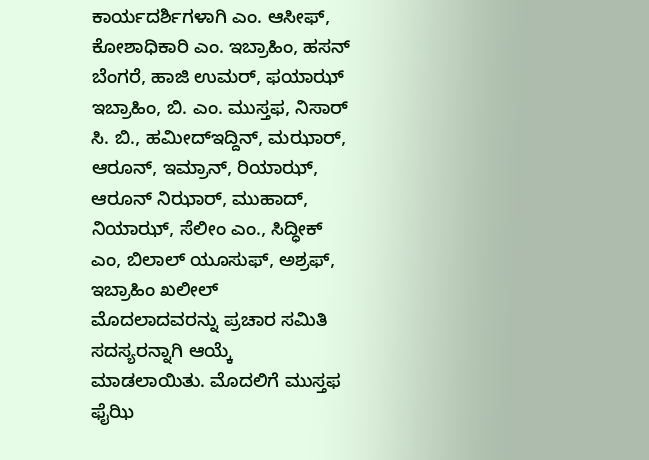ಕಾರ್ಯದರ್ಶಿಗಳಾಗಿ ಎಂ. ಆಸೀಫ್, ಕೋಶಾಧಿಕಾರಿ ಎಂ. ಇಬ್ರಾಹಿಂ, ಹಸನ್ ಬೆಂಗರೆ, ಹಾಜಿ ಉಮರ್, ಫಯಾಝ್ ಇಬ್ರಾಹಿಂ, ಬಿ. ಎಂ. ಮುಸ್ತಫ, ನಿಸಾರ್ ಸಿ. ಬಿ., ಹಮೀದ್‍ಇದ್ದಿನ್, ಮಝಾರ್, ಆರೂನ್, ಇಮ್ರಾನ್, ರಿಯಾಝ್, ಆರೂನ್ ನಿಝಾರ್, ಮುಹಾದ್, ನಿಯಾಝ್, ಸೆಲೀಂ ಎಂ., ಸಿದ್ಧೀಕ್ ಎಂ, ಬಿಲಾಲ್ ಯೂಸುಫ್, ಅಶ್ರಫ್, ಇಬ್ರಾಹಿಂ ಖಲೀಲ್ ಮೊದಲಾದವರನ್ನು ಪ್ರಚಾರ ಸಮಿತಿ ಸದಸ್ಯರನ್ನಾಗಿ ಆಯ್ಕೆ ಮಾಡಲಾಯಿತು. ಮೊದಲಿಗೆ ಮುಸ್ತಫ ಫೈಝಿ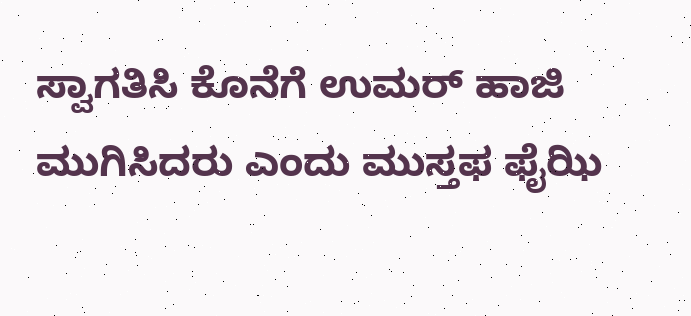ಸ್ವಾಗತಿಸಿ ಕೊನೆಗೆ ಉಮರ್ ಹಾಜಿ ಮುಗಿಸಿದರು ಎಂದು ಮುಸ್ತಫ ಫೈಝಿ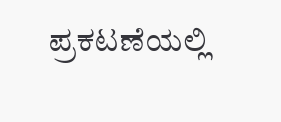ಪ್ರಕಟಣೆಯಲ್ಲಿ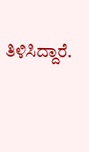ತಿಳಿಸಿದ್ದಾರೆ.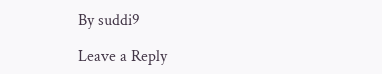By suddi9

Leave a Reply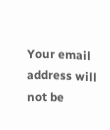Your email address will not be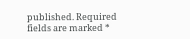published. Required fields are marked *